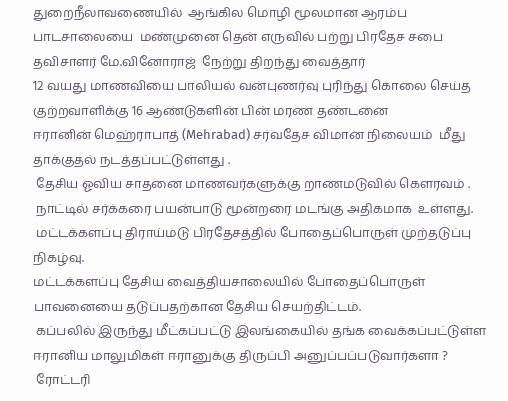துறைநீலாவணையில்  ஆங்கில மொழி மூலமான ஆரம்ப பாடசாலையை  மண்முனை தென் எருவில் பற்று பிரதேச சபை தவிசாளர் மே.வினோராஜ்  நேற்று திறந்து வைத்தார்
12 வயது மாணவியை பாலியல் வன்புணர்வு புரிந்து கொலை செய்த குற்றவாளிக்கு 16 ஆண்டுகளின் பின் மரண தண்டனை
ஈரானின் மெஹ்ராபாத் (Mehrabad) சர்வதேச விமான நிலையம்  மீது தாக்குதல் நடத்தப்பட்டுள்ளது .
 தேசிய ஓவிய சாதனை மாணவர்களுக்கு றாணமடுவில் கௌரவம் .
 நாட்டில் சர்க்கரை பயன்பாடு மூன்றரை மடங்கு அதிகமாக  உள்ளது.
 மட்டக்களப்பு திராய்மடு பிரதேசத்தில் போதைப்பொருள் முற்தடுப்பு நிகழ்வு.
மட்டக்களப்பு தேசிய வைத்தியசாலையில் போதைப்பொருள் பாவனையை தடுப்பதற்கான தேசிய செயற்திட்டம்.
 கப்பலில் இருந்து மீட்கப்பட்டு இலங்கையில் தங்க வைக்கப்பட்டுள்ள ஈரானிய மாலுமிகள் ஈரானுக்கு திருப்பி அனுப்பப்படுவார்களா ?
 ரோட்டரி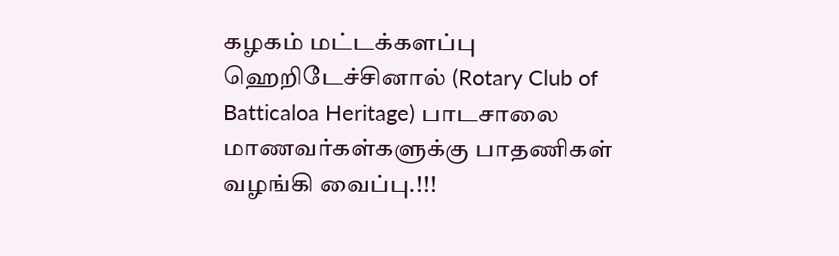கழகம் மட்டக்களப்பு ஹெறிடேச்சினால் (Rotary Club of Batticaloa Heritage) பாடசாலை மாணவர்கள்களுக்கு பாதணிகள் வழங்கி வைப்பு.!!!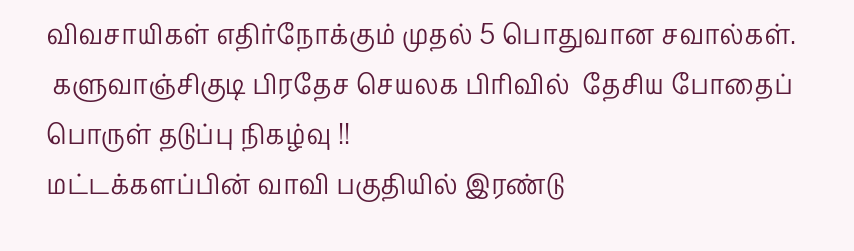விவசாயிகள் எதிர்நோக்கும் முதல் 5 பொதுவான சவால்கள்.
 களுவாஞ்சிகுடி பிரதேச செயலக பிரிவில்  தேசிய போதைப் பொருள் தடுப்பு நிகழ்வு !!
மட்டக்களப்பின் வாவி பகுதியில் இரண்டு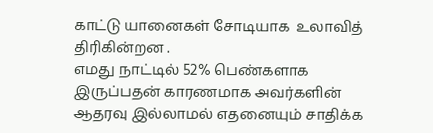காட்டு யானைகள் சோடியாக  உலாவித் திரிகின்றன .
எமது நாட்டில் 52% பெண்களாக இருப்பதன் காரணமாக அவர்களின் ஆதரவு இல்லாமல் எதனையும் சாதிக்க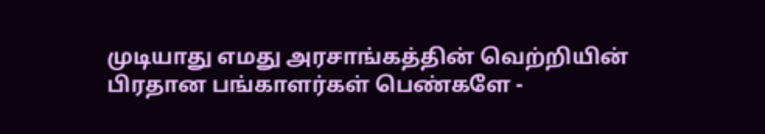முடியாது எமது அரசாங்கத்தின் வெற்றியின் பிரதான பங்காளர்கள் பெண்களே -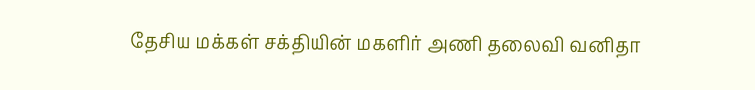தேசிய மக்கள் சக்தியின் மகளிர் அணி தலைவி வனிதா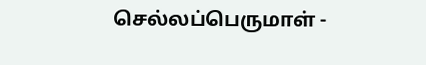செல்லப்பெருமாள் -